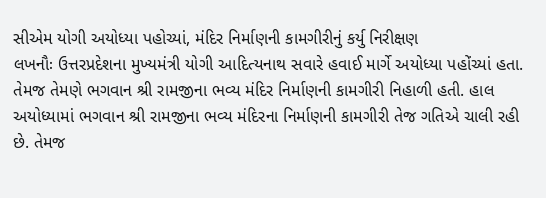સીએમ યોગી અયોધ્યા પહોચ્યાં, મંદિર નિર્માણની કામગીરીનું કર્યુ નિરીક્ષણ
લખનૌઃ ઉત્તરપ્રદેશના મુખ્યમંત્રી યોગી આદિત્યનાથ સવારે હવાઈ માર્ગે અયોધ્યા પહોંચ્યાં હતા. તેમજ તેમણે ભગવાન શ્રી રામજીના ભવ્ય મંદિર નિર્માણની કામગીરી નિહાળી હતી. હાલ અયોધ્યામાં ભગવાન શ્રી રામજીના ભવ્ય મંદિરના નિર્માણની કામગીરી તેજ ગતિએ ચાલી રહી છે. તેમજ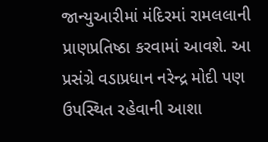જાન્યુઆરીમાં મંદિરમાં રામલલાની પ્રાણપ્રતિષ્ઠા કરવામાં આવશે. આ પ્રસંગ્રે વડાપ્રધાન નરેન્દ્ર મોદી પણ ઉપસ્થિત રહેવાની આશા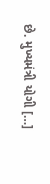છે. મુખ્યમંત્રી યોગી […]